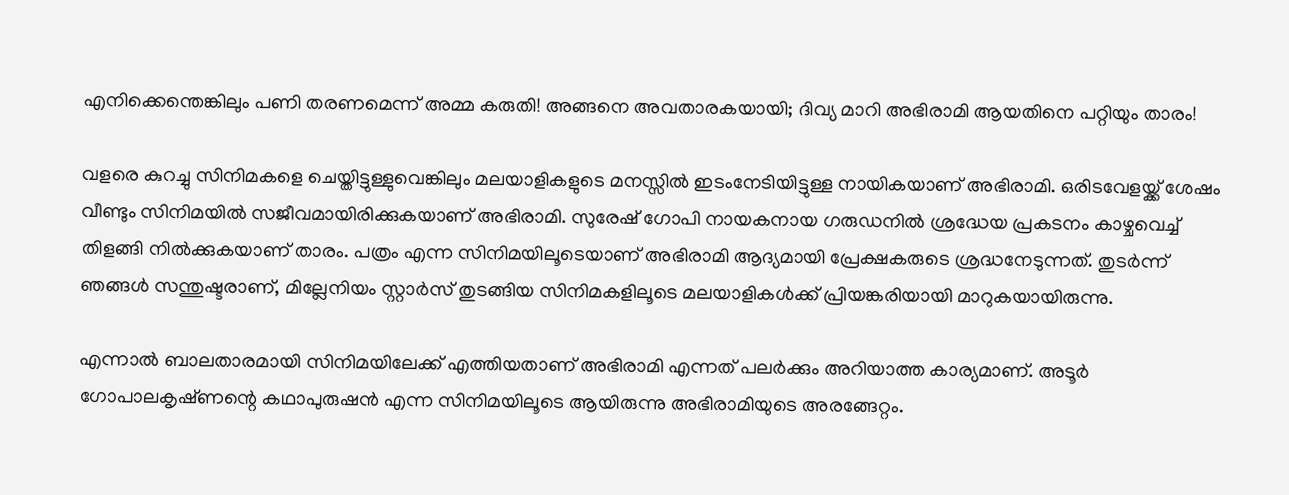എനിക്കെന്തെങ്കിലും പണി തരണമെന്ന് അമ്മ കരുതി! അങ്ങനെ അവതാരകയായി; ദിവ്യ മാറി അഭിരാമി ആയതിനെ പറ്റിയും താരം!

വളരെ കുറച്ചു സിനിമകളെ ചെയ്തിട്ടുള്ളുവെങ്കിലും മലയാളികളുടെ മനസ്സിൽ ഇടംനേടിയിട്ടുള്ള നായികയാണ് അഭിരാമി. ഒരിടവേളയ്ക്ക് ശേഷം വീണ്ടും സിനിമയിൽ സജീവമായിരിക്കുകയാണ് അഭിരാമി. സുരേഷ് ഗോപി നായകനായ ഗരുഡനിൽ ശ്രദ്ധേയ പ്രകടനം കാഴ്ചവെച്ച് തിളങ്ങി നിൽക്കുകയാണ് താരം. പത്രം എന്ന സിനിമയിലൂടെയാണ് അഭിരാമി ആദ്യമായി പ്രേക്ഷകരുടെ ശ്രദ്ധനേടുന്നത്. തുടർന്ന് ഞങ്ങള്‍ സന്തുഷ്ടരാണ്, മില്ലേനിയം സ്റ്റാര്‍സ് തുടങ്ങിയ സിനിമകളിലൂടെ മലയാളികൾക്ക് പ്രിയങ്കരിയായി മാറുകയായിരുന്നു.

എന്നാൽ ബാലതാരമായി സിനിമയിലേക്ക് എത്തിയതാണ് അഭിരാമി എന്നത് പലർക്കും അറിയാത്ത കാര്യമാണ്. അടൂർ ഗോപാലകൃഷ്‍ണന്റെ കഥാപുരുഷൻ എന്ന സിനിമയിലൂടെ ആയിരുന്നു അഭിരാമിയുടെ അരങ്ങേറ്റം.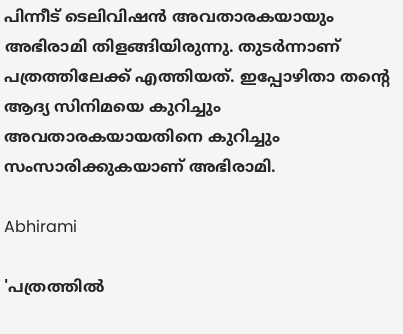പിന്നീട് ടെലിവിഷൻ അവതാരകയായും അഭിരാമി തിളങ്ങിയിരുന്നു. തുടർന്നാണ് പത്രത്തിലേക്ക് എത്തിയത്. ഇപ്പോഴിതാ തന്റെ ആദ്യ സിനിമയെ കുറിച്ചും അവതാരകയായതിനെ കുറിച്ചും സംസാരിക്കുകയാണ് അഭിരാമി.

Abhirami

'പത്രത്തിൽ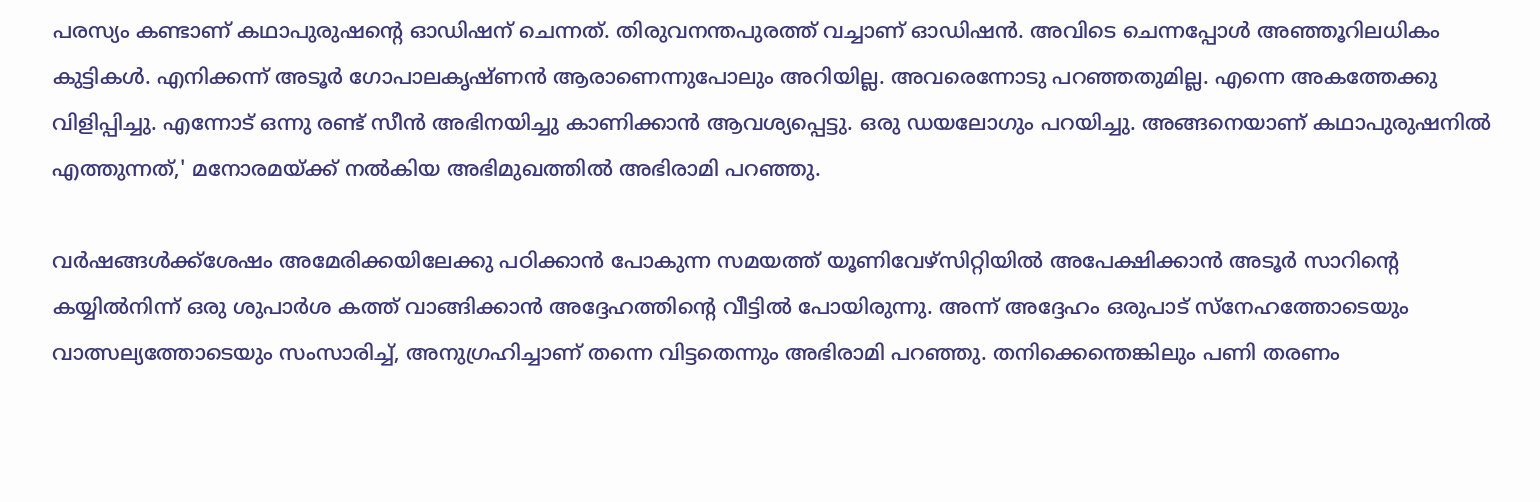പരസ്യം കണ്ടാണ് കഥാപുരുഷന്റെ ഓഡിഷന് ചെന്നത്. തിരുവനന്തപുരത്ത് വച്ചാണ് ഓഡിഷൻ. അവിടെ ചെന്നപ്പോൾ അഞ്ഞൂറിലധികം കുട്ടികൾ. എനിക്കന്ന് അടൂർ ഗോപാലകൃഷ്ണൻ ആരാണെന്നുപോലും അറിയില്ല. അവരെന്നോടു പറഞ്ഞതുമില്ല. എന്നെ അകത്തേക്കു വിളിപ്പിച്ചു. എന്നോട് ഒന്നു രണ്ട് സീൻ അഭിനയിച്ചു കാണിക്കാൻ ആവശ്യപ്പെട്ടു. ഒരു ഡയലോഗും പറയിച്ചു. അങ്ങനെയാണ് കഥാപുരുഷനിൽ എത്തുന്നത്,' മനോരമയ്ക്ക് നൽകിയ അഭിമുഖത്തിൽ അഭിരാമി പറഞ്ഞു.

വർഷങ്ങൾക്ക്‌ശേഷം അമേരിക്കയിലേക്കു പഠിക്കാൻ പോകുന്ന സമയത്ത് യൂണിവേഴ്സിറ്റിയിൽ അപേക്ഷിക്കാൻ അടൂർ സാറിന്റെ കയ്യിൽനിന്ന് ഒരു ശുപാർശ കത്ത് വാങ്ങിക്കാൻ അദ്ദേഹത്തിന്റെ വീട്ടിൽ പോയിരുന്നു. അന്ന് അദ്ദേഹം ഒരുപാട് സ്നേഹത്തോടെയും വാത്സല്യത്തോടെയും സംസാരിച്ച്, അനുഗ്രഹിച്ചാണ് തന്നെ വിട്ടതെന്നും അഭിരാമി പറഞ്ഞു. തനിക്കെന്തെങ്കിലും പണി തരണം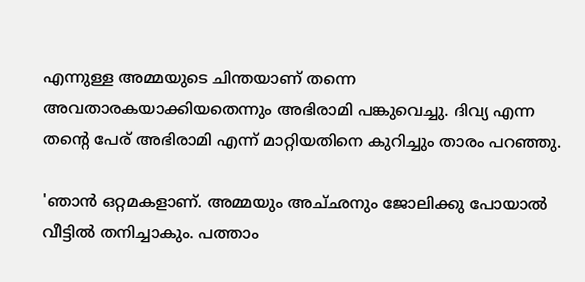എന്നുള്ള അമ്മയുടെ ചിന്തയാണ് തന്നെ അവതാരകയാക്കിയതെന്നും അഭിരാമി പങ്കുവെച്ചു. ദിവ്യ എന്ന തന്റെ പേര് അഭിരാമി എന്ന് മാറ്റിയതിനെ കുറിച്ചും താരം പറഞ്ഞു.

'ഞാൻ ഒറ്റമകളാണ്. അമ്മയും അച്‌ഛനും ജോലിക്കു പോയാൽ വീട്ടിൽ തനിച്ചാകും. പത്താം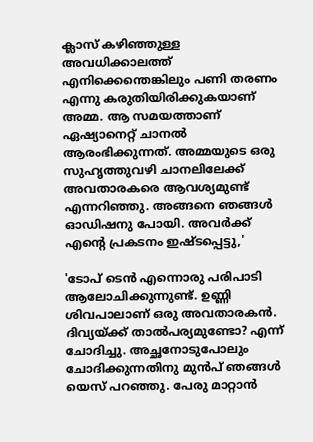ക്ലാസ് കഴിഞ്ഞുള്ള അവധിക്കാലത്ത് എനിക്കെന്തെങ്കിലും പണി തരണം എന്നു കരുതിയിരിക്കുകയാണ് അമ്മ. ആ സമയത്താണ് ഏഷ്യാനെറ്റ് ചാനൽ ആരംഭിക്കുന്നത്. അമ്മയുടെ ഒരു സുഹൃത്തുവഴി ചാനലിലേക്ക് അവതാരകരെ ആവശ്യമുണ്ട് എന്നറിഞ്ഞു. അങ്ങനെ ഞങ്ങൾ ഓഡിഷനു പോയി. അവർക്ക് എന്റെ പ്രകടനം ഇഷ്‌ടപ്പെട്ടു,'

'ടോപ് ടെൻ എന്നൊരു പരിപാടി ആലോചിക്കുന്നുണ്ട്. ഉണ്ണി ശിവപാലാണ് ഒരു അവതാരകൻ. ദിവ്യയ്ക്ക് താൽപര്യമുണ്ടോ? എന്ന് ചോദിച്ചു. അച്ഛനോടുപോലും ചോദിക്കുന്നതിനു മുൻപ് ഞങ്ങൾ യെസ് പറഞ്ഞു. പേരു മാറ്റാൻ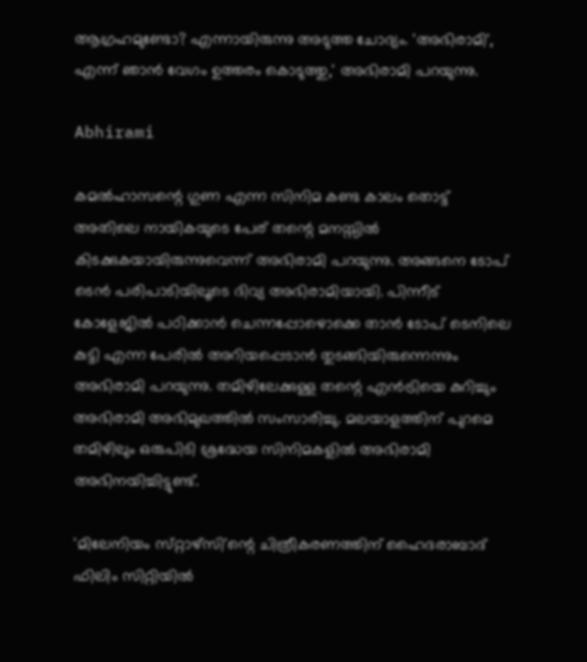ആഗ്രഹമുണ്ടോ? എന്നായിരുന്നു അടുത്ത ചോദ്യം. 'അഭിരാമി', എന്ന് ഞാൻ വേഗം ഉത്തരം കൊടുത്തു,' അഭിരാമി പറയുന്നു.

Abhirami

കമൽഹാസന്റെ ഗുണ എന്ന സിനിമ കണ്ട കാലം തൊട്ട് അതിലെ നായികയുടെ പേര് തന്റെ മനസ്സിൽ കിടക്കുകയായിരുന്നുവെന്ന് അഭിരാമി പറയുന്നു. അങ്ങനെ ടോപ് ടെൻ പരിപാടിയിലൂടെ ദിവ്യ അഭിരാമിയായി. പിന്നീട് കോളേജിൽ പഠിക്കാൻ ചെന്നപ്പോഴൊക്കെ താൻ ടോപ് ടെനിലെ കുട്ടി എന്ന പേരിൽ അറിയപ്പെടാൻ തുടങ്ങിയിരുന്നെന്നും അഭിരാമി പറയുന്നു. തമിഴിലേക്കുള്ള തന്റെ എൻട്രിയെ കുറിച്ചും അഭിരാമി അഭിമുഖത്തിൽ സംസാരിച്ചു. മലയാളത്തിന് പുറമെ തമിഴിലും ഒരുപിടി ശ്രദ്ധേയ സിനിമകളിൽ അഭിരാമി അഭിനയിച്ചിട്ടുണ്ട്.

'മിലേനിയം സ്‌റ്റാഴ്‌സി'ന്റെ ചിത്രീകരണത്തിന് ഹൈദരാബാദ് ഫിലിം സിറ്റിയിൽ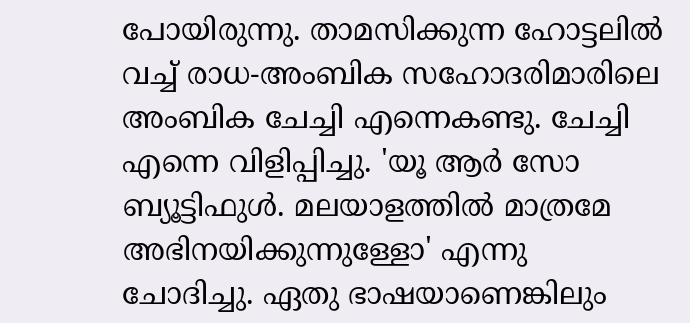പോയിരുന്നു. താമസിക്കുന്ന ഹോട്ടലിൽ വച്ച് രാധ-അംബിക സഹോദരിമാരിലെ അംബിക ചേച്ചി എന്നെകണ്ടു. ചേച്ചി എന്നെ വിളിപ്പിച്ചു. 'യൂ ആർ സോ ബ്യൂട്ടിഫുൾ. മലയാളത്തിൽ മാത്രമേ അഭിനയിക്കുന്നുള്ളോ' എന്നു ചോദിച്ചു. ഏതു ഭാഷയാണെങ്കിലും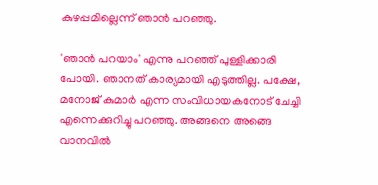കുഴപ്പമില്ലെന്ന് ഞാൻ പറഞ്ഞു.

'ഞാൻ പറയാം' എന്നു പറഞ്ഞ് പുള്ളിക്കാരി പോയി. ഞാനത് കാര്യമായി എടുത്തില്ല. പക്ഷേ, മനോജ് കുമാർ എന്ന സംവിധായകനോട് ചേച്ചി എന്നെക്കുറിച്ചു പറഞ്ഞു. അങ്ങനെ അങ്ങെ വാനവിൽ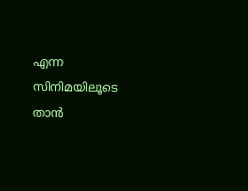എന്ന സിനിമയിലൂടെ താൻ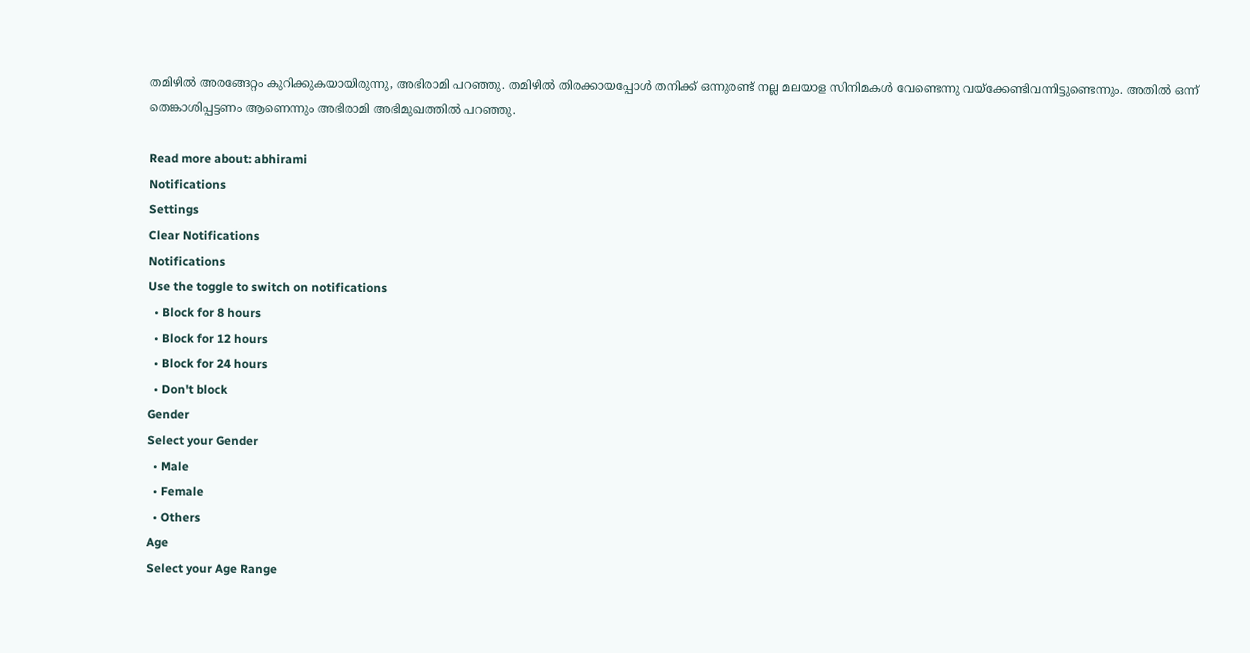തമിഴിൽ അരങ്ങേറ്റം കുറിക്കുകയായിരുന്നു, അഭിരാമി പറഞ്ഞു. തമിഴിൽ തിരക്കായപ്പോൾ തനിക്ക് ഒന്നുരണ്ട് നല്ല മലയാള സിനിമകൾ വേണ്ടെന്നു വയ്ക്കേണ്ടിവന്നിട്ടുണ്ടെന്നും. അതിൽ ഒന്ന് തെങ്കാശിപ്പട്ടണം ആണെന്നും അഭിരാമി അഭിമുഖത്തിൽ പറഞ്ഞു.

Read more about: abhirami
Notifications
Settings
Clear Notifications
Notifications
Use the toggle to switch on notifications
  • Block for 8 hours
  • Block for 12 hours
  • Block for 24 hours
  • Don't block
Gender
Select your Gender
  • Male
  • Female
  • Others
Age
Select your Age Range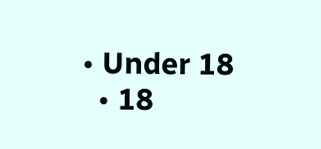• Under 18
  • 18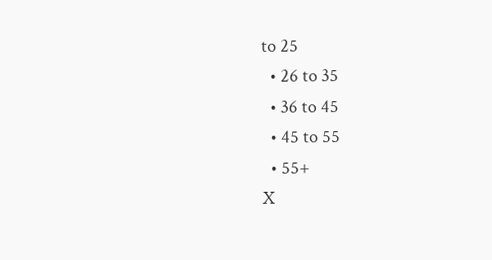to 25
  • 26 to 35
  • 36 to 45
  • 45 to 55
  • 55+
X